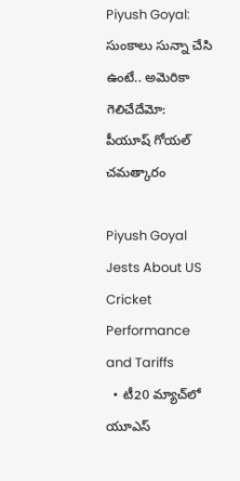Piyush Goyal: సుంకాలు సున్నా చేసి ఉంటే.. అమెరికా గెలిచేదేమో: పీయూష్ గోయల్ చమత్కారం

Piyush Goyal Jests About US Cricket Performance and Tariffs
  • టీ20 మ్యాచ్‌లో యూఎస్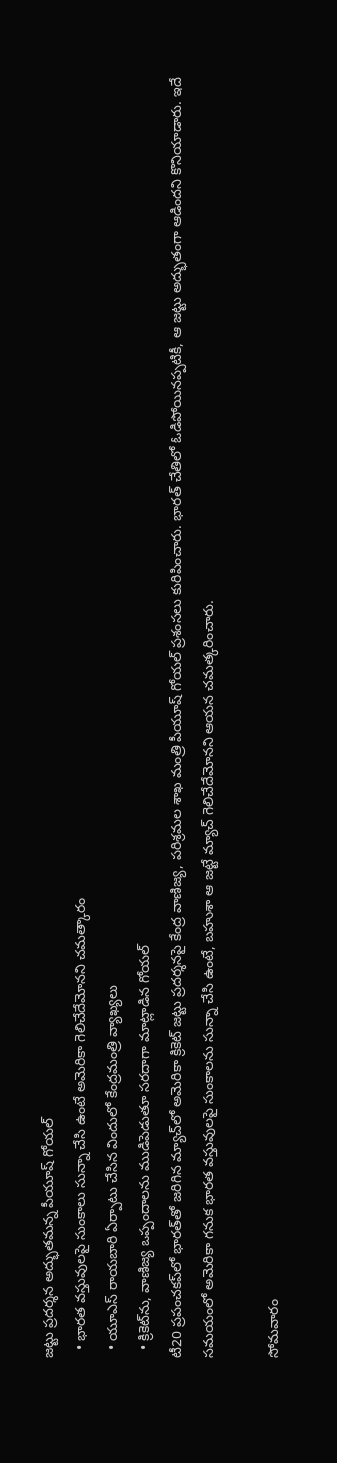జట్టు ప్రదర్శన అద్భుతమ‌న్న‌ పీయూష్ గోయల్
  • భారత వస్తువులపై సుంకాలు సున్నా చేసి ఉంటే అమెరికా గెలిచేదేమోనని చమత్కారం
  • యూఎస్ రాయబారి ఏర్పాటు చేసిన విందులో కేంద్రమంత్రి వ్యాఖ్యలు
  • క్రికెట్‌ను, వాణిజ్య ఒప్పందాలను ముడిపెడుతూ సరదాగా మాట్లాడిన గోయల్
టీ20 ప్రపంచకప్‌లో భారత్‌తో జరిగిన మ్యాచ్‌లో అమెరికా క్రికెట్ జట్టు ప్రదర్శనపై కేంద్ర వాణిజ్య, పరిశ్రమల శాఖ మంత్రి పీయూష్ గోయల్ ప్రశంసలు కురిపించారు. భారత్‌ చేతిలో ఓడిపోయినప్పటికీ, ఆ జట్టు అద్భుతంగా ఆడిందని కొనియాడారు. ఇదే సమయంలో అమెరికా గనుక భారత వస్తువులపై సుంకాలను సున్నా చేసి ఉంటే, బహుశా ఆ జట్టే మ్యాచ్ గెలిచేదేమోనని ఆయన చమత్కరించారు.

సోమవారం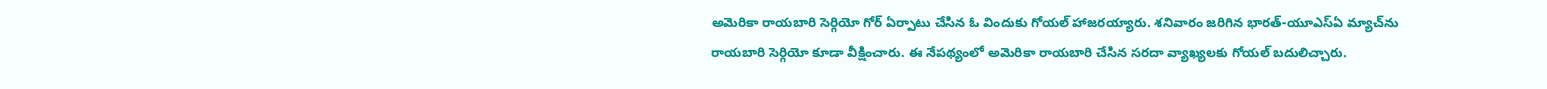అమెరికా రాయబారి సెర్గియో గోర్ ఏర్పాటు చేసిన ఓ విందుకు గోయల్ హాజరయ్యారు. శనివారం జరిగిన భారత్-యూఎస్ఏ మ్యాచ్‌ను రాయబారి సెర్గియో కూడా వీక్షించారు. ఈ నేపథ్యంలో అమెరికా రాయబారి చేసిన సరదా వ్యాఖ్యలకు గోయల్ బదులిచ్చారు.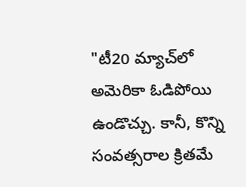"టీ20 మ్యాచ్‌లో అమెరికా ఓడిపోయి ఉండొచ్చు. కానీ, కొన్ని సంవత్సరాల క్రితమే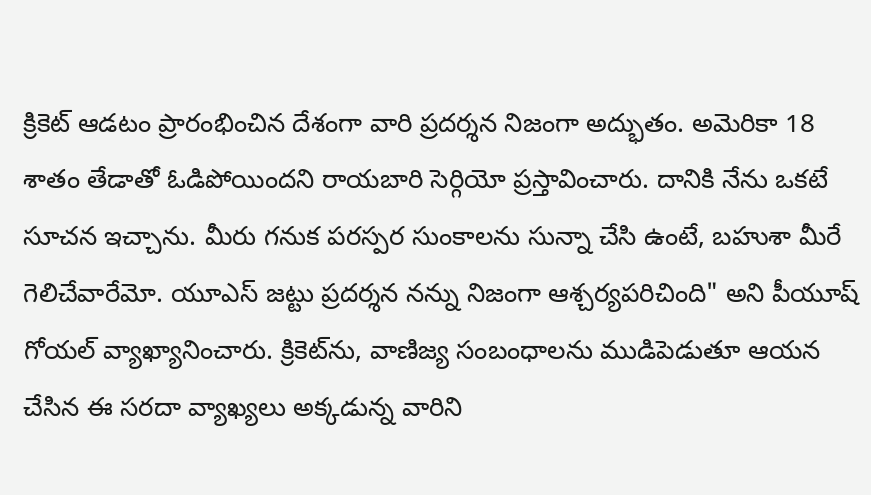క్రికెట్ ఆడటం ప్రారంభించిన దేశంగా వారి ప్రదర్శన నిజంగా అద్భుతం. అమెరికా 18 శాతం తేడాతో ఓడిపోయిందని రాయబారి సెర్గియో ప్రస్తావించారు. దానికి నేను ఒకటే సూచన ఇచ్చాను. మీరు గనుక పరస్పర సుంకాలను సున్నా చేసి ఉంటే, బహుశా మీరే గెలిచేవారేమో. యూఎస్ జట్టు ప్రదర్శన నన్ను నిజంగా ఆశ్చర్యపరిచింది" అని పీయూష్ గోయల్ వ్యాఖ్యానించారు. క్రికెట్‌ను, వాణిజ్య సంబంధాలను ముడిపెడుతూ ఆయన చేసిన ఈ సరదా వ్యాఖ్యలు అక్కడున్న వారిని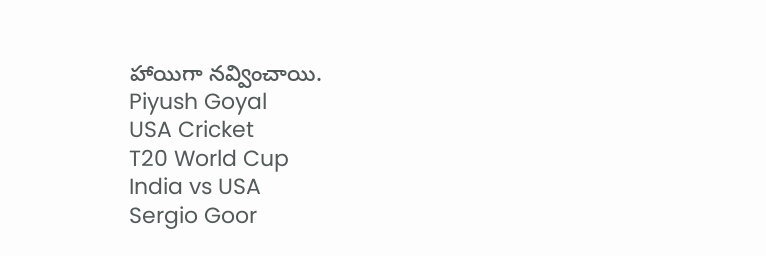హాయిగా నవ్వించాయి.
Piyush Goyal
USA Cricket
T20 World Cup
India vs USA
Sergio Goor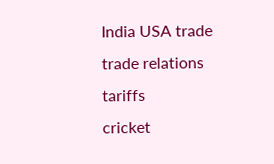India USA trade
trade relations
tariffs
cricket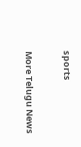sports

More Telugu News